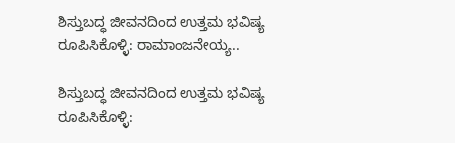ಶಿಸ್ತುಬದ್ಧ ಜೀವನದಿಂದ ಉತ್ತಮ ಭವಿಷ್ಯ ರೂಪಿಸಿಕೊಳ್ಳಿ: ರಾಮಾಂಜನೇಯ್ಯ..

ಶಿಸ್ತುಬದ್ಧ ಜೀವನದಿಂದ ಉತ್ತಮ ಭವಿಷ್ಯ ರೂಪಿಸಿಕೊಳ್ಳಿ: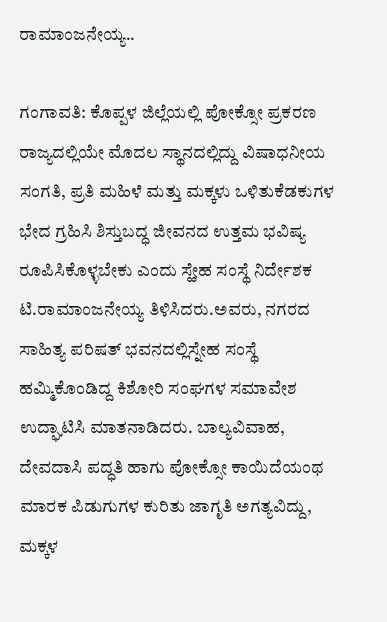ರಾಮಾಂಜನೇಯ್ಯ..

ಗಂಗಾವತಿ: ಕೊಪ್ಪಳ ಜಿಲ್ಲೆಯಲ್ಲಿ ಪೋಕ್ಸೋ ಪ್ರಕರಣ ರಾಜ್ಯದಲ್ಲಿಯೇ ಮೊದಲ ಸ್ಥಾನದಲ್ಲಿದ್ದು ವಿಷಾಧನೀಯ ಸಂಗತಿ, ಪ್ರತಿ ಮಹಿಳೆ ಮತ್ತು ಮಕ್ಕಳು ಒಳಿತುಕೆಡಕುಗಳ ಭೇದ ಗ್ರಹಿಸಿ ಶಿಸ್ತುಬದ್ಧ ಜೀವನದ ಉತ್ತಮ ಭವಿಷ್ಯ ರೂಪಿಸಿಕೊಳ್ಳಬೇಕು ಎಂದು ಸ್ಹೇಹ ಸಂಸ್ಥೆ ನಿರ್ದೇಶಕ ಟಿ.ರಾಮಾಂಜನೇಯ್ಯ ತಿಳಿಸಿದರು.ಅವರು, ನಗರದ ಸಾಹಿತ್ಯ ಪರಿಷತ್ ಭವನದಲ್ಲಿಸ್ನೇಹ ಸಂಸ್ಥೆ ಹಮ್ಮಿಕೊಂಡಿದ್ದ ಕಿಶೋರಿ ಸಂಘಗಳ ಸಮಾವೇಶ ಉದ್ಘಾಟಿಸಿ ಮಾತನಾಡಿದರು. ಬಾಲ್ಯವಿವಾಹ, ದೇವದಾಸಿ ಪದ್ಧತಿ ಹಾಗು ಪೋಕ್ಸೋ ಕಾಯಿದೆಯಂಥ ಮಾರಕ ಪಿಡುಗುಗಳ ಕುರಿತು ಜಾಗೃತಿ ಅಗತ್ಯವಿದ್ದು, ಮಕ್ಕಳ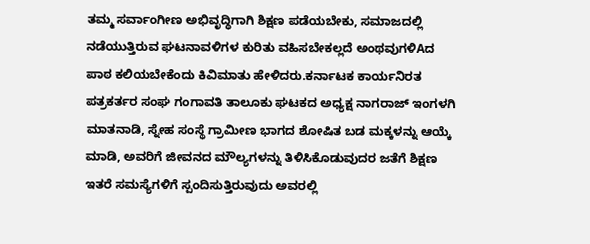ತಮ್ಮ ಸರ್ವಾಂಗೀಣ ಅಭಿವೃದ್ಧಿಗಾಗಿ ಶಿಕ್ಷಣ ಪಡೆಯಬೇಕು, ಸಮಾಜದಲ್ಲಿ ನಡೆಯುತ್ತಿರುವ ಘಟನಾವಳಿಗಳ ಕುರಿತು ವಹಿಸಬೇಕಲ್ಲದೆ ಅಂಥವುಗಳಿAದ ಪಾಠ ಕಲಿಯಬೇಕೆಂದು ಕಿವಿಮಾತು ಹೇಳಿದರು.ಕರ್ನಾಟಕ ಕಾರ್ಯನಿರತ ಪತ್ರಕರ್ತರ ಸಂಘ ಗಂಗಾವತಿ ತಾಲೂಕು ಘಟಕದ ಅಧ್ಯಕ್ಷ ನಾಗರಾಜ್ ಇಂಗಳಗಿ ಮಾತನಾಡಿ, ಸ್ನೇಹ ಸಂಸ್ಥೆ ಗ್ರಾಮೀಣ ಭಾಗದ ಶೋಷಿತ ಬಡ ಮಕ್ಕಳನ್ನು ಆಯ್ಕೆ ಮಾಡಿ, ಅವರಿಗೆ ಜೀವನದ ಮೌಲ್ಯಗಳನ್ನು ತಿಳಿಸಿಕೊಡುವುದರ ಜತೆಗೆ ಶಿಕ್ಷಣ ಇತರೆ ಸಮಸ್ಯೆಗಳಿಗೆ ಸ್ಪಂದಿಸುತ್ತಿರುವುದು ಅವರಲ್ಲಿ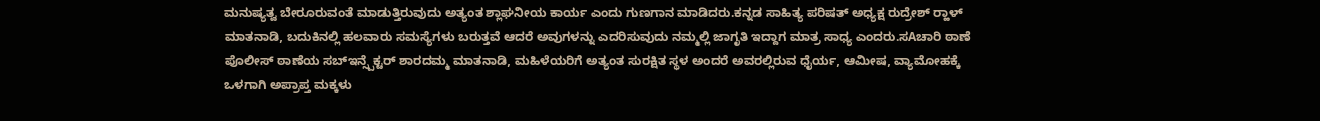ಮನುಷ್ಯತ್ವ ಬೇರೂರುವಂತೆ ಮಾಡುತ್ತಿರುವುದು ಅತ್ಯಂತ ಶ್ಲಾಘನೀಯ ಕಾರ್ಯ ಎಂದು ಗುಣಗಾನ ಮಾಡಿದರು.ಕನ್ನಡ ಸಾಹಿತ್ಯ ಪರಿಷತ್ ಅಧ್ಯಕ್ಷ ರುದ್ರೇಶ್ ರ‍್ಹಾಳ್ ಮಾತನಾಡಿ, ಬದುಕಿನಲ್ಲಿ ಹಲವಾರು ಸಮಸ್ಯೆಗಳು ಬರುತ್ತವೆ ಆದರೆ ಅವುಗಳನ್ನು ಎದರಿಸುವುದು ನಮ್ಮಲ್ಲಿ ಜಾಗೃತಿ ಇದ್ದಾಗ ಮಾತ್ರ ಸಾಧ್ಯ ಎಂದರು.ಸAಚಾರಿ ಠಾಣೆ ಪೊಲೀಸ್ ಠಾಣೆಯ ಸಬ್‌ಇನ್ಸ್ಪೆಕ್ಟರ್ ಶಾರದಮ್ಮ ಮಾತನಾಡಿ, ಮಹಿಳೆಯರಿಗೆ ಅತ್ಯಂತ ಸುರಕ್ಷಿತ ಸ್ಥಳ ಅಂದರೆ ಅವರಲ್ಲಿರುವ ಧೈರ್ಯ, ಆಮೀಷ, ವ್ಯಾಮೋಹಕ್ಕೆ ಒಳಗಾಗಿ ಅಪ್ರಾಪ್ತ ಮಕ್ಕಳು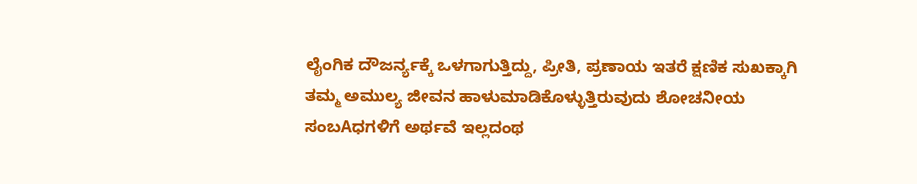ಲೈಂಗಿಕ ದೌಜರ್ನ್ಯಕ್ಕೆ ಒಳಗಾಗುತ್ತಿದ್ದು, ಪ್ರೀತಿ, ಪ್ರಣಾಯ ಇತರೆ ಕ್ಷಣಿಕ ಸುಖಕ್ಕಾಗಿ ತಮ್ಮ ಅಮುಲ್ಯ ಜೀವನ ಹಾಳುಮಾಡಿಕೊಳ್ಳುತ್ತಿರುವುದು ಶೋಚನೀಯ ಸಂಬAಧಗಳಿಗೆ ಅರ್ಥವೆ ಇಲ್ಲದಂಥ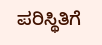ಪರಿಸ್ಥಿತಿಗೆ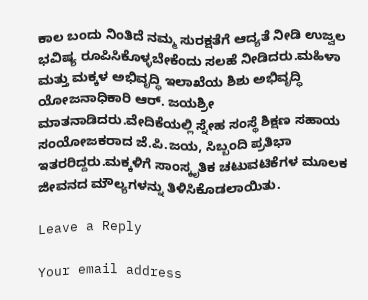ಕಾಲ ಬಂದು ನಿಂತಿದೆ ನಮ್ಮ ಸುರಕ್ಷತೆಗೆ ಆದ್ಯತೆ ನೀಡಿ ಉಜ್ವಲ ಭವಿಷ್ಯ ರೂಪಿಸಿಕೊಳ್ಳಬೇಕೆಂದು ಸಲಹೆ ನೀಡಿದರು.ಮಹಿಳಾ ಮತ್ತು ಮಕ್ಕಳ ಅಭಿವೃದ್ಧಿ ಇಲಾಖೆಯ ಶಿಶು ಅಭಿವೃದ್ಧಿ ಯೋಜನಾಧಿಕಾರಿ ಆರ್. ಜಯಶ್ರೀ ಮಾತನಾಡಿದರು.ವೇದಿಕೆಯಲ್ಲಿ ಸ್ನೇಹ ಸಂಸ್ಥೆ ಶಿಕ್ಷಣ ಸಹಾಯ ಸಂಯೋಜಕರಾದ ಜೆ.ಪಿ.ಜಯ, ಸಿಬ್ಬಂದಿ ಪ್ರತಿಭಾ ಇತರರಿದ್ದರು.ಮಕ್ಕಳಿಗೆ ಸಾಂಸ್ಕೃತಿಕ ಚಟುವಟಿಕೆಗಳ ಮೂಲಕ ಜೀವನದ ಮೌಲ್ಯಗಳನ್ನು ತಿಳಿಸಿಕೊಡಲಾಯಿತು.

Leave a Reply

Your email address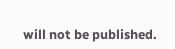will not be published.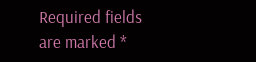Required fields are marked *